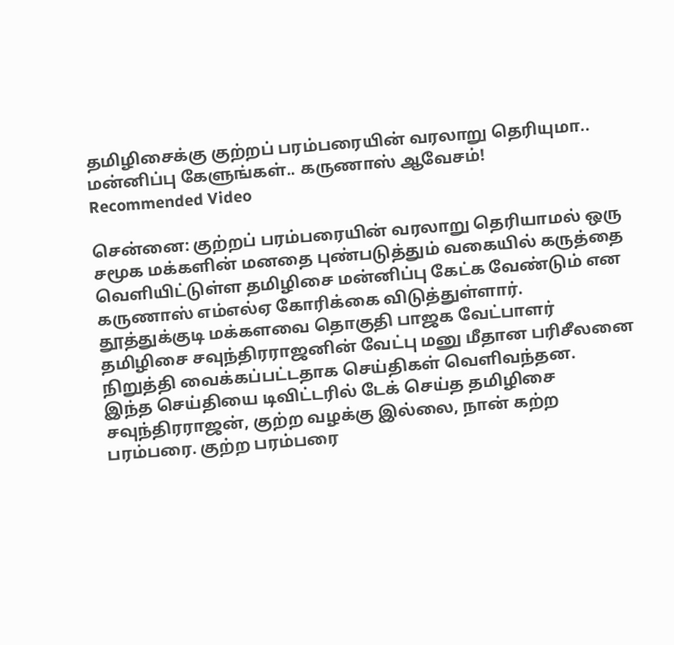தமிழிசைக்கு குற்றப் பரம்பரையின் வரலாறு தெரியுமா.. மன்னிப்பு கேளுங்கள்.. கருணாஸ் ஆவேசம்!
Recommended Video

சென்னை: குற்றப் பரம்பரையின் வரலாறு தெரியாமல் ஒரு சமூக மக்களின் மனதை புண்படுத்தும் வகையில் கருத்தை வெளியிட்டுள்ள தமிழிசை மன்னிப்பு கேட்க வேண்டும் என கருணாஸ் எம்எல்ஏ கோரிக்கை விடுத்துள்ளார்.
தூத்துக்குடி மக்களவை தொகுதி பாஜக வேட்பாளர் தமிழிசை சவுந்திரராஜனின் வேட்பு மனு மீதான பரிசீலனை நிறுத்தி வைக்கப்பட்டதாக செய்திகள் வெளிவந்தன.
இந்த செய்தியை டிவிட்டரில் டேக் செய்த தமிழிசை சவுந்திரராஜன், குற்ற வழக்கு இல்லை, நான் கற்ற பரம்பரை. குற்ற பரம்பரை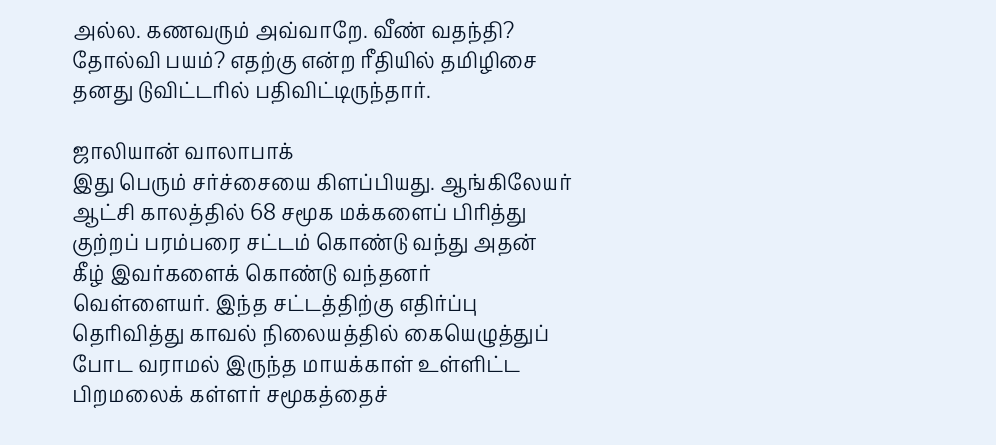அல்ல. கணவரும் அவ்வாறே. வீண் வதந்தி? தோல்வி பயம்? எதற்கு என்ற ரீதியில் தமிழிசை தனது டுவிட்டரில் பதிவிட்டிருந்தார்.

ஜாலியான் வாலாபாக்
இது பெரும் சர்ச்சையை கிளப்பியது. ஆங்கிலேயர் ஆட்சி காலத்தில் 68 சமூக மக்களைப் பிரித்து குற்றப் பரம்பரை சட்டம் கொண்டு வந்து அதன் கீழ் இவர்களைக் கொண்டு வந்தனர் வெள்ளையர். இந்த சட்டத்திற்கு எதிர்ப்பு தெரிவித்து காவல் நிலையத்தில் கையெழுத்துப் போட வராமல் இருந்த மாயக்காள் உள்ளிட்ட பிறமலைக் கள்ளர் சமூகத்தைச்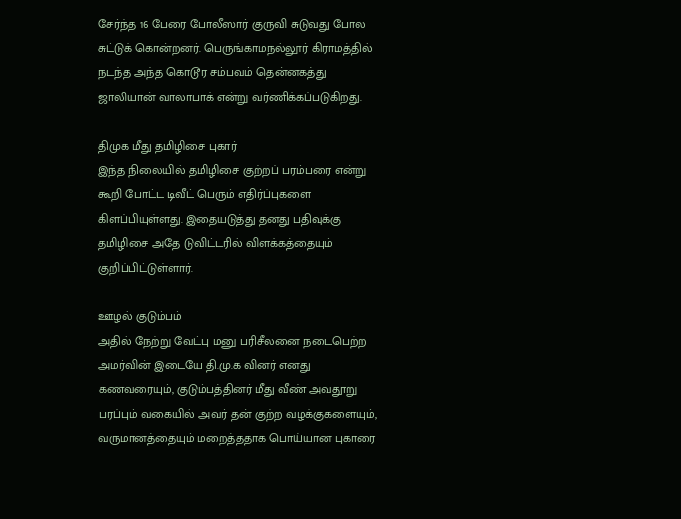சேர்ந்த 16 பேரை போலீஸார் குருவி சுடுவது போல சுட்டுக் கொன்றனர். பெருங்காமநல்லூர் கிராமத்தில் நடந்த அந்த கொடூர சம்பவம் தென்னகத்து ஜாலியான் வாலாபாக் என்று வர்ணிக்கப்படுகிறது.

திமுக மீது தமிழிசை புகார்
இந்த நிலையில் தமிழிசை குற்றப் பரம்பரை என்று கூறி போட்ட டிவீட் பெரும் எதிர்ப்புகளை கிளப்பியுள்ளது. இதையடுத்து தனது பதிவுக்கு தமிழிசை அதே டுவிட்டரில் விளக்கத்தையும் குறிப்பிட்டுள்ளார்.

ஊழல் குடும்பம்
அதில் நேற்று வேட்பு மனு பரிசீலனை நடைபெற்ற அமர்வின் இடையே தி.மு.க வினர் எனது கணவரையும், குடும்பத்தினர் மீது வீண் அவதூறு பரப்பும் வகையில் அவர் தன் குற்ற வழக்குகளையும், வருமானத்தையும் மறைத்ததாக பொய்யான புகாரை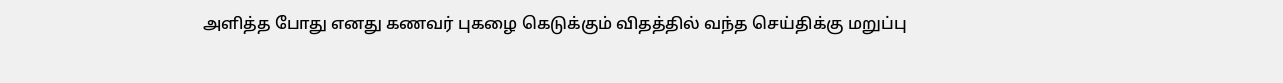அளித்த போது எனது கணவர் புகழை கெடுக்கும் விதத்தில் வந்த செய்திக்கு மறுப்பு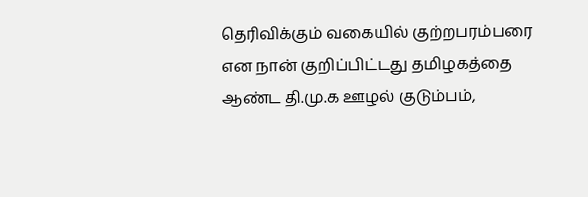தெரிவிக்கும் வகையில் குற்றபரம்பரை என நான் குறிப்பிட்டது தமிழகத்தை ஆண்ட தி.மு.க ஊழல் குடும்பம்,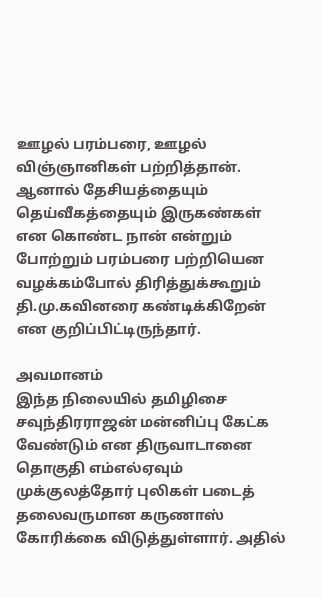ஊழல் பரம்பரை, ஊழல் விஞ்ஞானிகள் பற்றித்தான். ஆனால் தேசியத்தையும் தெய்வீகத்தையும் இருகண்கள் என கொண்ட நான் என்றும் போற்றும் பரம்பரை பற்றியென வழக்கம்போல் திரித்துக்கூறும் தி.மு.கவினரை கண்டிக்கிறேன் என குறிப்பிட்டிருந்தார்.

அவமானம்
இந்த நிலையில் தமிழிசை சவுந்திரராஜன் மன்னிப்பு கேட்க வேண்டும் என திருவாடானை தொகுதி எம்எல்ஏவும் முக்குலத்தோர் புலிகள் படைத் தலைவருமான கருணாஸ் கோரிக்கை விடுத்துள்ளார். அதில்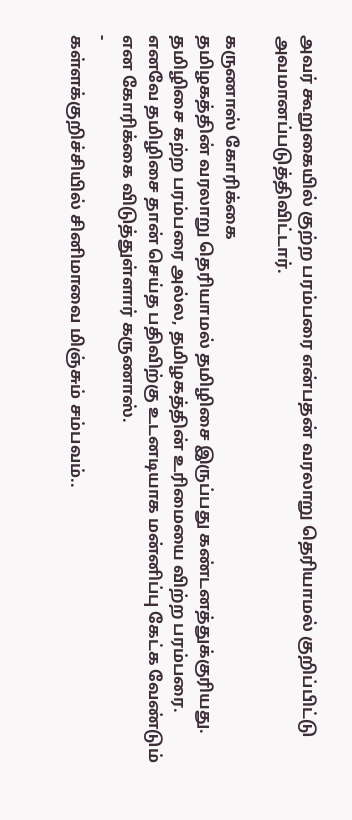அவர் கூறுகையில் குற்ற பரம்பரை என்பதன் வரலாறு தெரியாமல் குறிப்பிட்டு அவமானப்படுத்திவிட்டார்.

கருணாஸ் கோரிக்கை
தமிழகத்தின் வரலாறு தெரியாமல் தமிழிசை இருப்பது கண்டனத்துக்குரியது. தமிழிசை கற்ற பரம்பரை அல்ல, தமிழகத்தின் உரிமையை விற்ற பரம்பரை. எனவே தமிழிசை தான் செய்த பதிவிற்கு உடனடியாக மன்னிப்பு கேட்க வேண்டும் என கோரிக்கை விடுத்துள்ளார் கருணாஸ்.
-
கள்ளக்குறிச்சியில் சினிமாவை மிஞ்சும் சம்பவம்..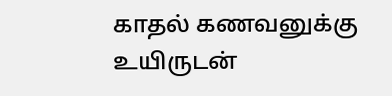காதல் கணவனுக்கு உயிருடன்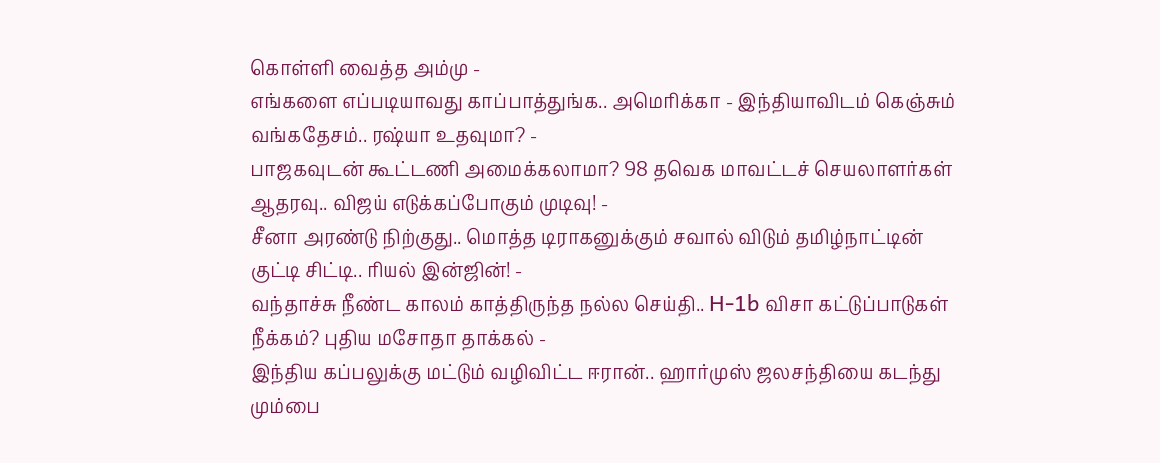கொள்ளி வைத்த அம்மு -
எங்களை எப்படியாவது காப்பாத்துங்க.. அமெரிக்கா - இந்தியாவிடம் கெஞ்சும் வங்கதேசம்.. ரஷ்யா உதவுமா? -
பாஜகவுடன் கூட்டணி அமைக்கலாமா? 98 தவெக மாவட்டச் செயலாளர்கள் ஆதரவு.. விஜய் எடுக்கப்போகும் முடிவு! -
சீனா அரண்டு நிற்குது.. மொத்த டிராகனுக்கும் சவால் விடும் தமிழ்நாட்டின் குட்டி சிட்டி.. ரியல் இன்ஜின்! -
வந்தாச்சு நீண்ட காலம் காத்திருந்த நல்ல செய்தி.. H-1b விசா கட்டுப்பாடுகள் நீக்கம்? புதிய மசோதா தாக்கல் -
இந்திய கப்பலுக்கு மட்டும் வழிவிட்ட ஈரான்.. ஹார்முஸ் ஜலசந்தியை கடந்து மும்பை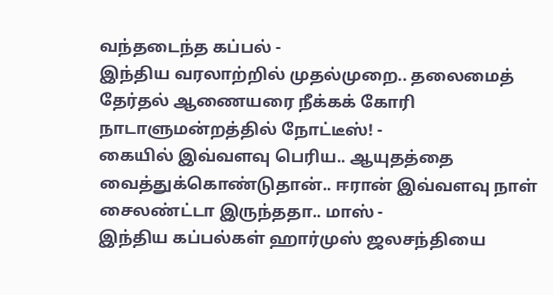வந்தடைந்த கப்பல் -
இந்திய வரலாற்றில் முதல்முறை.. தலைமைத் தேர்தல் ஆணையரை நீக்கக் கோரி நாடாளுமன்றத்தில் நோட்டீஸ்! -
கையில் இவ்வளவு பெரிய.. ஆயுதத்தை வைத்துக்கொண்டுதான்.. ஈரான் இவ்வளவு நாள் சைலண்ட்டா இருந்ததா.. மாஸ் -
இந்திய கப்பல்கள் ஹார்முஸ் ஜலசந்தியை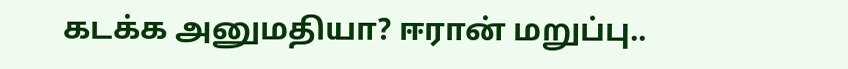கடக்க அனுமதியா? ஈரான் மறுப்பு..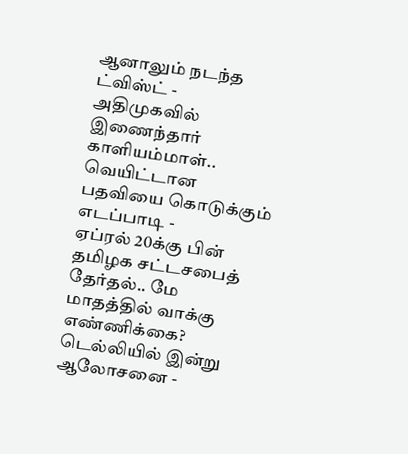ஆனாலும் நடந்த ட்விஸ்ட் -
அதிமுகவில் இணைந்தார் காளியம்மாள்.. வெயிட்டான பதவியை கொடுக்கும் எடப்பாடி -
ஏப்ரல் 20க்கு பின் தமிழக சட்டசபைத் தேர்தல்.. மே மாதத்தில் வாக்கு எண்ணிக்கை? டெல்லியில் இன்று ஆலோசனை -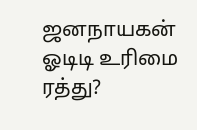ஜனநாயகன் ஓடிடி உரிமை ரத்து?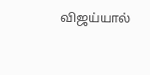விஜய்யால்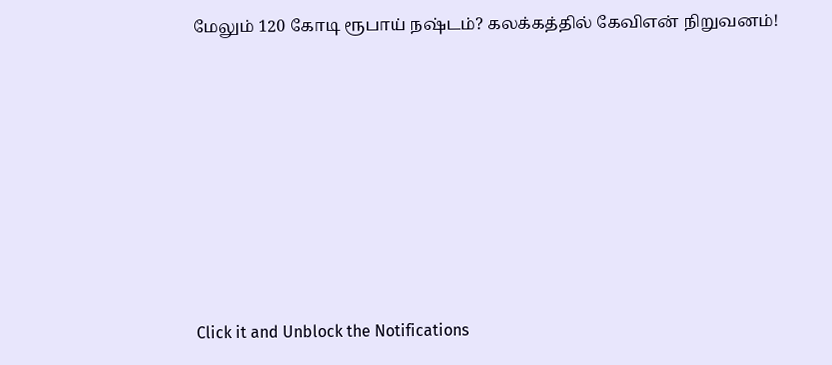மேலும் 120 கோடி ரூபாய் நஷ்டம்? கலக்கத்தில் கேவிஎன் நிறுவனம்!












Click it and Unblock the Notifications